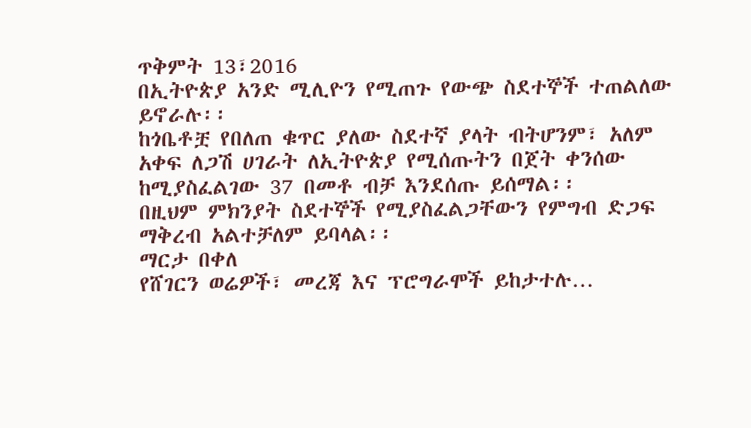ጥቅምት 13፣2016
በኢትዮጵያ አንድ ሚሊዮን የሚጠጉ የውጭ ስደተኞች ተጠልለው ይኖራሉ፡፡
ከጎቤቶቿ የበለጠ ቁጥር ያለው ስደተኛ ያላት ብትሆንም፣ አለም አቀፍ ለጋሽ ሀገራት ለኢትዮጵያ የሚሰጡትን በጀት ቀንሰው ከሚያስፈልገው 37 በመቶ ብቻ እንደሰጡ ይሰማል፡፡
በዚህም ምክንያት ስደተኞች የሚያስፈልጋቸውን የምግብ ድጋፍ ማቅረብ አልተቻለም ይባላል፡፡
ማርታ በቀለ
የሸገርን ወሬዎች፣ መረጃ እና ፕሮግራሞች ይከታተሉ…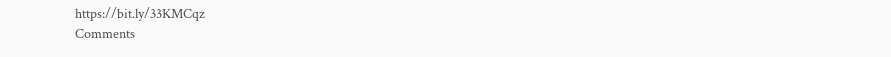https://bit.ly/33KMCqz
Comments